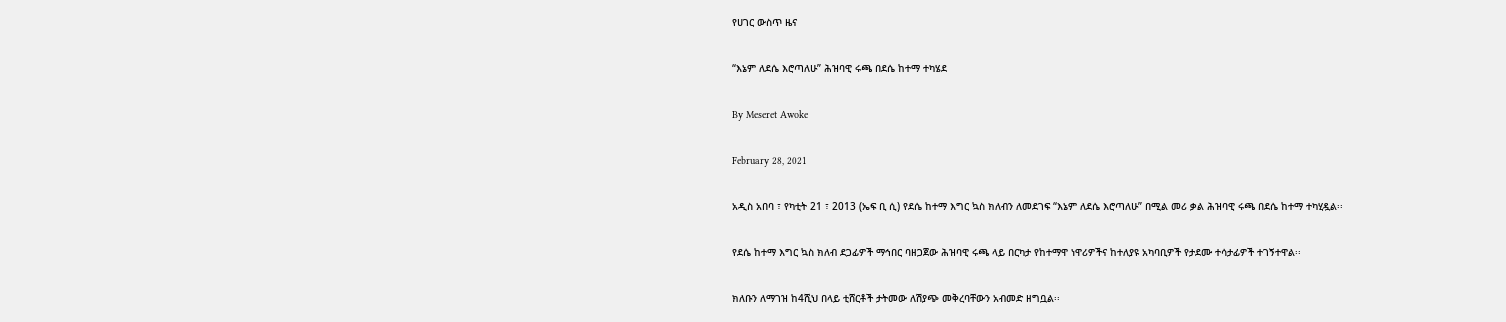የሀገር ውስጥ ዜና

“እኔም ለደሴ እሮጣለሁ” ሕዝባዊ ሩጫ በደሴ ከተማ ተካሄደ

By Meseret Awoke

February 28, 2021

አዲስ አበባ ፣ የካቲት 21 ፣ 2013 (ኤፍ ቢ ሲ) የደሴ ከተማ እግር ኳስ ክለብን ለመደገፍ “እኔም ለደሴ እሮጣለሁ” በሚል መሪ ቃል ሕዝባዊ ሩጫ በደሴ ከተማ ተካሂዷል፡፡

የደሴ ከተማ እግር ኳስ ክለብ ደጋፊዎች ማኅበር ባዘጋጀው ሕዝባዊ ሩጫ ላይ በርካታ የከተማዋ ነዋሪዎችና ከተለያዩ አካባቢዎች የታደሙ ተሳታፊዎች ተገኝተዋል፡፡

ክለቡን ለማገዝ ከ4ሺህ በላይ ቲሸርቶች ታትመው ለሽያጭ መቅረባቸውን አብመድ ዘግቧል፡፡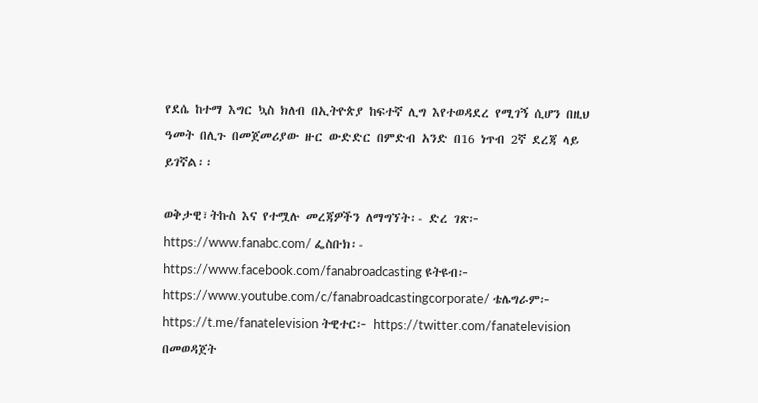የደሴ ከተማ እግር ኳስ ክለብ በኢትዮጵያ ከፍተኛ ሊግ እየተወዳደረ የሚገኝ ሲሆን በዚህ ዓመት በሊጉ በመጀመሪያው ዙር ውድድር በምድብ አንድ በ16 ነጥብ 2ኛ ደረጃ ላይ ይገኛል፡፡

ወቅታዊ፣ትኩስ እና የተሟሉ መረጃዎችን ለማግኘት፡- ድረ ገጽ፦ https://www.fanabc.com/ ፌስቡክ፡- https://www.facebook.com/fanabroadcasting ዩትዩብ፦ https://www.youtube.com/c/fanabroadcastingcorporate/ ቴሌግራም፦ https://t.me/fanatelevision ትዊተር፦ https://twitter.com/fanatelevision በመወዳጀት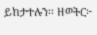ይከታተሉን፡፡ ዘወትር፦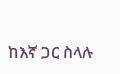ከእኛ ጋር ስላሉ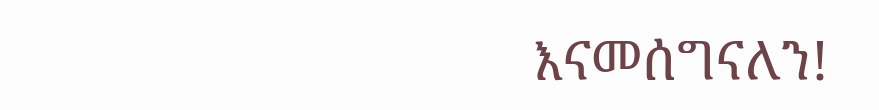እናመሰግናለን!